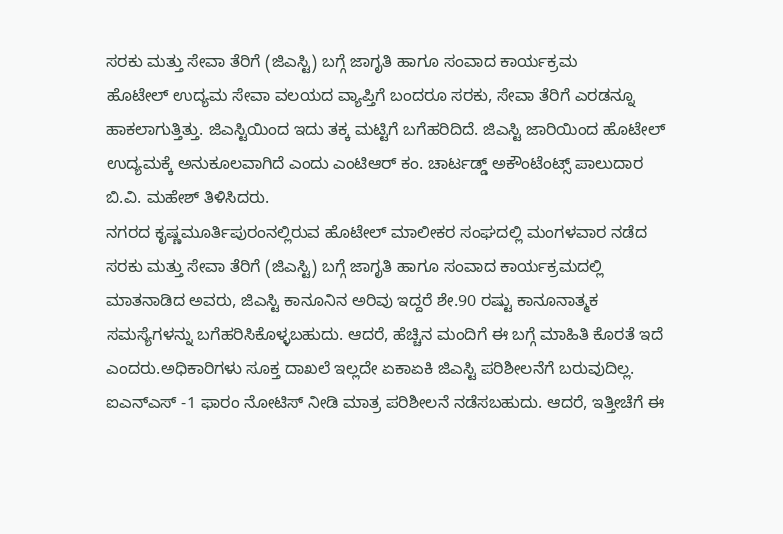ಸರಕು ಮತ್ತು ಸೇವಾ ತೆರಿಗೆ (ಜಿಎಸ್ಟಿ) ಬಗ್ಗೆ ಜಾಗೃತಿ ಹಾಗೂ ಸಂವಾದ ಕಾರ್ಯಕ್ರಮ
ಹೊಟೇಲ್ ಉದ್ಯಮ ಸೇವಾ ವಲಯದ ವ್ಯಾಪ್ತಿಗೆ ಬಂದರೂ ಸರಕು, ಸೇವಾ ತೆರಿಗೆ ಎರಡನ್ನೂ ಹಾಕಲಾಗುತ್ತಿತ್ತು. ಜಿಎಸ್ಟಿಯಿಂದ ಇದು ತಕ್ಕ ಮಟ್ಟಿಗೆ ಬಗೆಹರಿದಿದೆ. ಜಿಎಸ್ಟಿ ಜಾರಿಯಿಂದ ಹೊಟೇಲ್ ಉದ್ಯಮಕ್ಕೆ ಅನುಕೂಲವಾಗಿದೆ ಎಂದು ಎಂಟಿಆರ್ ಕಂ. ಚಾರ್ಟಡ್ಡ್ ಅಕೌಂಟೆಂಟ್ಸ್ ಪಾಲುದಾರ ಬಿ.ವಿ. ಮಹೇಶ್ ತಿಳಿಸಿದರು.
ನಗರದ ಕೃಷ್ಣಮೂರ್ತಿಪುರಂನಲ್ಲಿರುವ ಹೊಟೇಲ್ ಮಾಲೀಕರ ಸಂಘದಲ್ಲಿ ಮಂಗಳವಾರ ನಡೆದ ಸರಕು ಮತ್ತು ಸೇವಾ ತೆರಿಗೆ (ಜಿಎಸ್ಟಿ) ಬಗ್ಗೆ ಜಾಗೃತಿ ಹಾಗೂ ಸಂವಾದ ಕಾರ್ಯಕ್ರಮದಲ್ಲಿ ಮಾತನಾಡಿದ ಅವರು, ಜಿಎಸ್ಟಿ ಕಾನೂನಿನ ಅರಿವು ಇದ್ದರೆ ಶೇ.90 ರಷ್ಟು ಕಾನೂನಾತ್ಮಕ ಸಮಸ್ಯೆಗಳನ್ನು ಬಗೆಹರಿಸಿಕೊಳ್ಳಬಹುದು. ಆದರೆ, ಹೆಚ್ಚಿನ ಮಂದಿಗೆ ಈ ಬಗ್ಗೆ ಮಾಹಿತಿ ಕೊರತೆ ಇದೆ ಎಂದರು.ಅಧಿಕಾರಿಗಳು ಸೂಕ್ತ ದಾಖಲೆ ಇಲ್ಲದೇ ಏಕಾಏಕಿ ಜಿಎಸ್ಟಿ ಪರಿಶೀಲನೆಗೆ ಬರುವುದಿಲ್ಲ. ಐಎನ್ಎಸ್ -1 ಫಾರಂ ನೋಟಿಸ್ ನೀಡಿ ಮಾತ್ರ ಪರಿಶೀಲನೆ ನಡೆಸಬಹುದು. ಆದರೆ, ಇತ್ತೀಚೆಗೆ ಈ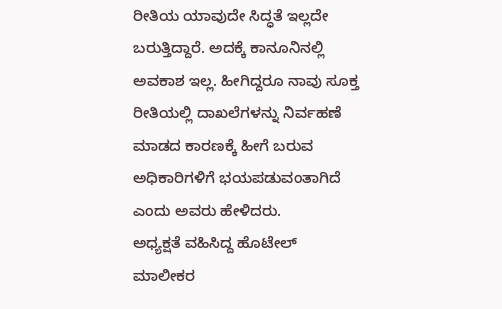ರೀತಿಯ ಯಾವುದೇ ಸಿದ್ಧತೆ ಇಲ್ಲದೇ ಬರುತ್ತಿದ್ದಾರೆ. ಅದಕ್ಕೆ ಕಾನೂನಿನಲ್ಲಿ ಅವಕಾಶ ಇಲ್ಲ. ಹೀಗಿದ್ದರೂ ನಾವು ಸೂಕ್ತ ರೀತಿಯಲ್ಲಿ ದಾಖಲೆಗಳನ್ನು ನಿರ್ವಹಣೆ ಮಾಡದ ಕಾರಣಕ್ಕೆ ಹೀಗೆ ಬರುವ ಅಧಿಕಾರಿಗಳಿಗೆ ಭಯಪಡುವಂತಾಗಿದೆ ಎಂದು ಅವರು ಹೇಳಿದರು.
ಅಧ್ಯಕ್ಷತೆ ವಹಿಸಿದ್ದ ಹೊಟೇಲ್ ಮಾಲೀಕರ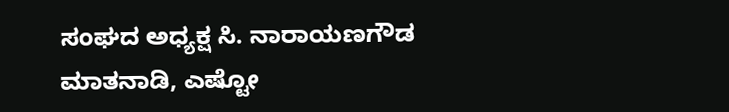ಸಂಘದ ಅಧ್ಯಕ್ಷ ಸಿ. ನಾರಾಯಣಗೌಡ ಮಾತನಾಡಿ, ಎಷ್ಟೋ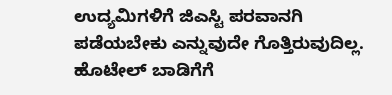ಉದ್ಯಮಿಗಳಿಗೆ ಜಿಎಸ್ಟಿ ಪರವಾನಗಿ ಪಡೆಯಬೇಕು ಎನ್ನುವುದೇ ಗೊತ್ತಿರುವುದಿಲ್ಲ. ಹೊಟೇಲ್ ಬಾಡಿಗೆಗೆ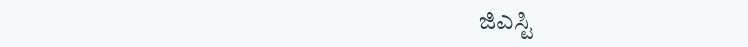ಜಿಎಸ್ಟಿ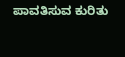ಪಾವತಿಸುವ ಕುರಿತು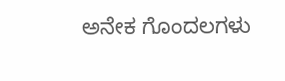ಅನೇಕ ಗೊಂದಲಗಳು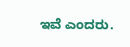ಇವೆ ಎಂದರು.